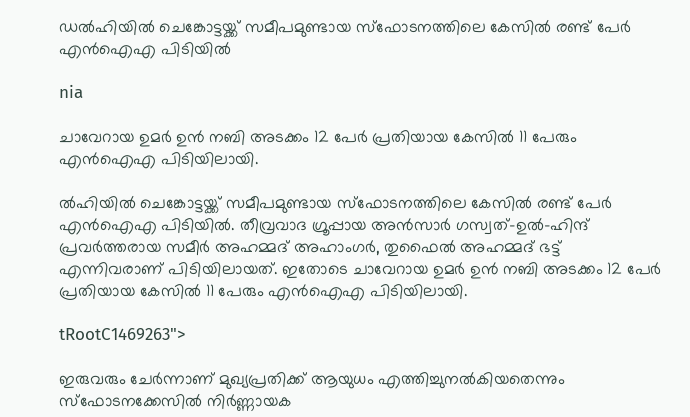ഡല്‍ഹിയില്‍ ചെങ്കോട്ടയ്ക്ക് സമീപമുണ്ടായ സ്ഫോടനത്തിലെ കേസില്‍ രണ്ട് പേര്‍ എന്‍ഐഎ പിടിയില്‍

nia

ചാവേറായ ഉമര്‍ ഉന്‍ നബി അടക്കം 12 പേര്‍ പ്രതിയായ കേസില്‍ 11 പേരും എന്‍ഐഎ പിടിയിലായി.

ല്‍ഹിയില്‍ ചെങ്കോട്ടയ്ക്ക് സമീപമുണ്ടായ സ്ഫോടനത്തിലെ കേസില്‍ രണ്ട് പേര്‍ എന്‍ഐഎ പിടിയില്‍. തീവ്രവാദ ഗ്രൂപ്പായ അന്‍സാര്‍ ഗസ്വത്-ഉല്‍-ഹിന്ദ് പ്രവര്‍ത്തരായ സമീര്‍ അഹമ്മദ് അഹാംഗര്‍, തുഫൈല്‍ അഹമ്മദ് ഭട്ട് എന്നിവരാണ് പിടിയിലായത്. ഇതോടെ ചാവേറായ ഉമര്‍ ഉന്‍ നബി അടക്കം 12 പേര്‍ പ്രതിയായ കേസില്‍ 11 പേരും എന്‍ഐഎ പിടിയിലായി.

tRootC1469263">

ഇരുവരും ചേര്‍ന്നാണ് മുഖ്യപ്രതിക്ക് ആയുധം എത്തിച്ചുനല്‍കിയതെന്നും സ്ഫോടനക്കേസില്‍ നിര്‍ണ്ണായക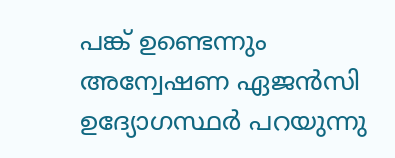പങ്ക് ഉണ്ടെന്നും അന്വേഷണ ഏജന്‍സി ഉദ്യോഗസ്ഥര്‍ പറയുന്നു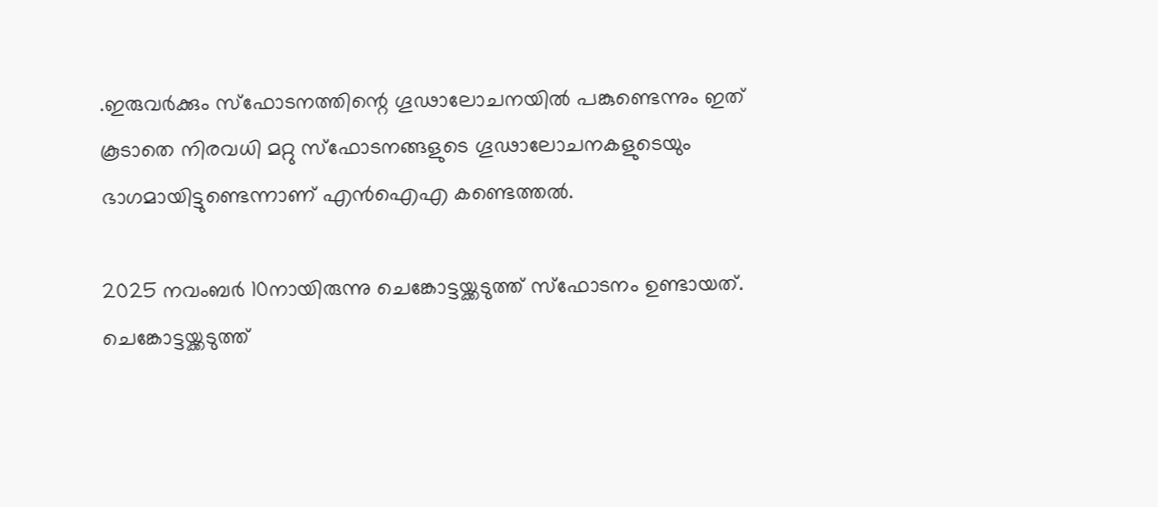.ഇരുവര്‍ക്കും സ്ഫോടനത്തിന്റെ ഗൂഢാലോചനയില്‍ പങ്കുണ്ടെന്നും ഇത് കൂടാതെ നിരവധി മറ്റു സ്ഫോടനങ്ങളുടെ ഗൂഢാലോചനകളുടെയും ഭാഗമായിട്ടുണ്ടെന്നാണ് എന്‍ഐഎ കണ്ടെത്തല്‍.

2025 നവംബര്‍ 10നായിരുന്നു ചെങ്കോട്ടയ്ക്കടുത്ത് സ്‌ഫോടനം ഉണ്ടായത്. ചെങ്കോട്ടയ്ക്കടുത്ത്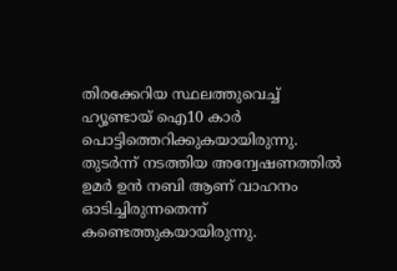തിരക്കേറിയ സ്ഥലത്തുവെച്ച് ഹ്യൂണ്ടായ് ഐ10 കാര്‍ പൊട്ടിത്തെറിക്കുകയായിരുന്നു. തുടര്‍ന്ന് നടത്തിയ അന്വേഷണത്തില്‍ ഉമര്‍ ഉന്‍ നബി ആണ് വാഹനം ഓടിച്ചിരുന്നതെന്ന് കണ്ടെത്തുകയായിരുന്നു.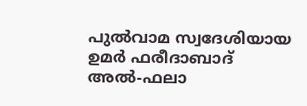പുല്‍വാമ സ്വദേശിയായ ഉമര്‍ ഫരീദാബാദ് അല്‍-ഫലാ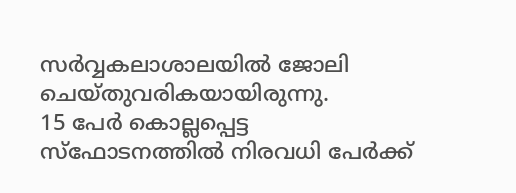സര്‍വ്വകലാശാലയില്‍ ജോലി ചെയ്തുവരികയായിരുന്നു.
15 പേര്‍ കൊല്ലപ്പെട്ട സ്‌ഫോടനത്തില്‍ നിരവധി പേര്‍ക്ക്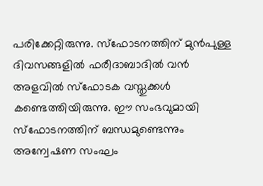പരിക്കേറ്റിരുന്നു. സ്‌ഫോടനത്തിന് മുന്‍പുള്ള ദിവസങ്ങളില്‍ ഫരീദാബാദില്‍ വന്‍ അളവില്‍ സ്ഫോടക വസ്തുക്കള്‍ കണ്ടെത്തിയിരുന്നു. ഈ സംഭവുമായി സ്‌ഫോടനത്തിന് ബന്ധമുണ്ടെന്നും അന്വേഷണ സംഘം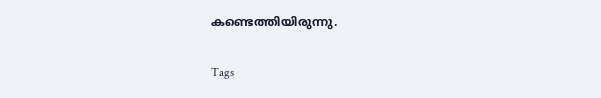കണ്ടെത്തിയിരുന്നു.

Tags